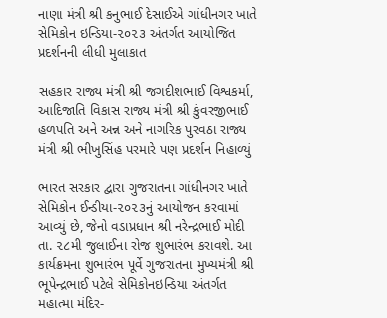નાણા મંત્રી શ્રી કનુભાઈ દેસાઈએ ગાંધીનગર ખાતે સેમિકોન ઇન્ડિયા-૨૦૨૩ અંતર્ગત આયોજિત પ્રદર્શનની લીધી મુલાકાત

સહકાર રાજ્ય મંત્રી શ્રી જગદીશભાઈ વિશ્વકર્મા, આદિજાતિ વિકાસ રાજ્ય મંત્રી શ્રી કુંવરજીભાઈ હળપતિ અને અન્ન અને નાગરિક પુરવઠા રાજ્ય મંત્રી શ્રી ભીખુસિંહ પરમારે પણ પ્રદર્શન નિહાળ્યું

ભારત સરકાર દ્વારા ગુજરાતના ગાંધીનગર ખાતે સેમિકોન ઈન્ડીયા-૨૦૨૩નું આયોજન કરવામાં આવ્યું છે, જેનો વડાપ્રધાન શ્રી નરેન્દ્રભાઈ મોદી તા. ૨૮મી જુલાઈના રોજ શુભારંભ કરાવશે. આ કાર્યક્રમના શુભારંભ પૂર્વે ગુજરાતના મુખ્યમંત્રી શ્રી ભૂપેન્દ્રભાઈ પટેલે સેમિકોનઇન્ડિયા અંતર્ગત મહાત્મા મંદિર-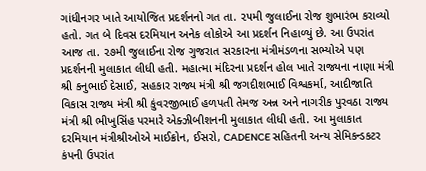ગાંધીનગર ખાતે આયોજિત પ્રદર્શનનો ગત તા. ૨૫મી જુલાઈના રોજ શુભારંભ કરાવ્યો હતો. ગત બે દિવસ દરમિયાન અનેક લોકોએ આ પ્રદર્શન નિહાળ્યું છે. આ ઉપરાંત આજ તા. ૨૭મી જુલાઈના રોજ ગુજરાત સરકારના મંત્રીમંડળના સભ્યોએ પણ પ્રદર્શનની મુલાકાત લીધી હતી. મહાત્મા મંદિરના પ્રદર્શન હોલ ખાતે રાજ્યના નાણા મંત્રી શ્રી કનુભાઈ દેસાઈ, સહકાર રાજ્ય મંત્રી શ્રી જગદીશભાઈ વિશ્વકર્મા, આદીજાતિ વિકાસ રાજ્ય મંત્રી શ્રી કુંવરજીભાઈ હળપતી તેમજ અન્ન અને નાગરીક પુરવઠા રાજ્ય મંત્રી શ્રી ભીખુસિંહ પરમારે એક્ઝીબીશનની મુલાકાત લીધી હતી. આ મુલાકાત દરમિયાન મંત્રીશ્રીઓએ માઈક્રોન, ઈસરો, CADENCE સહિતની અન્ય સેમિકન્ડકટર કંપની ઉપરાંત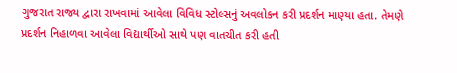ગુજરાત રાજ્ય દ્વારા રાખવામાં આવેલા વિવિધ સ્ટોલ્સનું અવલોકન કરી પ્રદર્શન માણ્યા હતા. તેમણે પ્રદર્શન નિહાળવા આવેલા વિદ્યાર્થીઓ સાથે પણ વાતચીત કરી હતી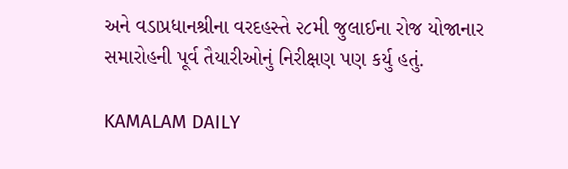અને વડાપ્રધાનશ્રીના વરદહસ્તે ૨૮મી જુલાઈના રોજ યોજાનાર સમારોહની પૂર્વ તૈયારીઓનું નિરીક્ષણ પણ કર્યુ હતું.

KAMALAM DAILY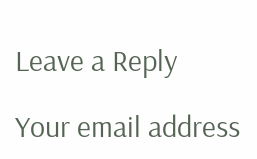Leave a Reply

Your email address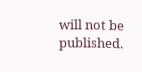will not be published.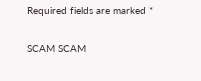Required fields are marked *

SCAM SCAM